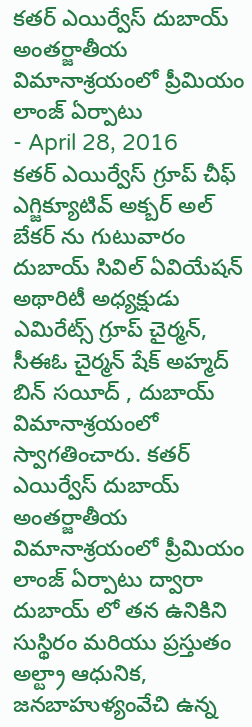కతర్ ఎయిర్వేస్ దుబాయ్ అంతర్జాతీయ విమానాశ్రయంలో ప్రీమియం లాంజ్ ఏర్పాటు
- April 28, 2016
కతర్ ఎయిర్వేస్ గ్రూప్ చీఫ్ ఎగ్జిక్యూటివ్ అక్బర్ అల్ బేకర్ ను గుటువారం దుబాయ్ సివిల్ ఏవియేషన్ అథారిటీ అధ్యక్షుడు ఎమిరేట్స్ గ్రూప్ చైర్మన్, సీఈఓ చైర్మన్ షేక్ అహ్మద్ బిన్ సయీద్ , దుబాయ్ విమానాశ్రయంలో స్వాగతించారు. కతర్ ఎయిర్వేస్ దుబాయ్ అంతర్జాతీయ విమానాశ్రయంలో ప్రీమియం లాంజ్ ఏర్పాటు ద్వారా దుబాయ్ లో తన ఉనికిని సుస్థిరం మరియు ప్రస్తుతం అల్ట్రా ఆధునిక, జనబాహుళ్యంవేచి ఉన్న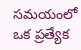సమయంలో ఒక ప్రత్యేక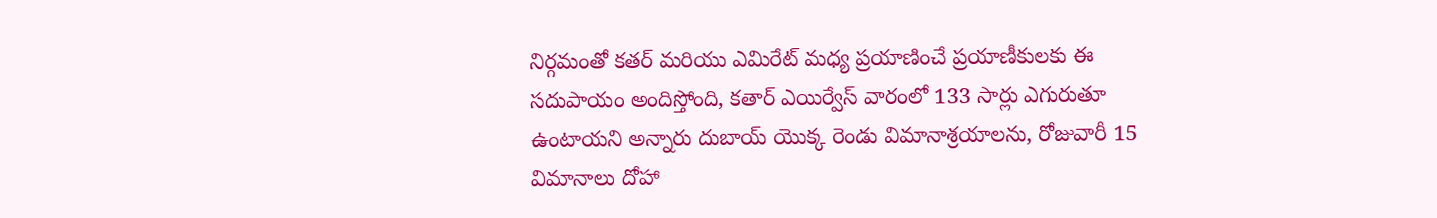నిర్గమంతో కతర్ మరియు ఎమిరేట్ మధ్య ప్రయాణించే ప్రయాణీకులకు ఈ సదుపాయం అందిస్తోంది, కతార్ ఎయిర్వేస్ వారంలో 133 సార్లు ఎగురుతూ ఉంటాయని అన్నారు దుబాయ్ యొక్క రెండు విమానాశ్రయాలను, రోజువారీ 15 విమానాలు దోహా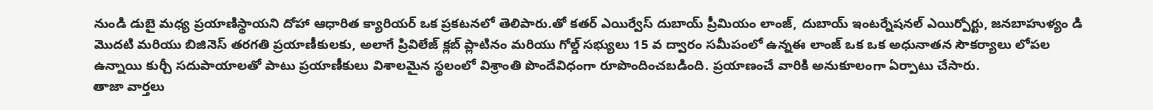నుండి డుబై మధ్య ప్రయాణిస్థాయని దోహా ఆధారిత క్యారియర్ ఒక ప్రకటనలో తెలిపారు.తో కతర్ ఎయిర్వేస్ దుబాయ్ ప్రీమియం లాంజ్, దుబాయ్ ఇంటర్నేషనల్ ఎయిర్పోర్టు, జనబాహుళ్యం డి మొదటి మరియు బిజినెస్ తరగతి ప్రయాణీకులకు, అలాగే ప్రివిలేజ్ క్లబ్ ప్లాటినం మరియు గోల్డ్ సభ్యులు 15 వ ద్వారం సమీపంలో ఉన్నఈ లాంజ్ ఒక ఒక అధునాతన సౌకర్యాలు లోపల ఉన్నాయి కుర్చీ సదుపాయాలతో పాటు ప్రయాణీకులు విశాలమైన స్థలంలో విశ్రాంతి పొందేవిధంగా రూపొందించబడింది. ప్రయాణంచే వారికి అనుకూలంగా ఏర్పాటు చేసారు.
తాజా వార్తలు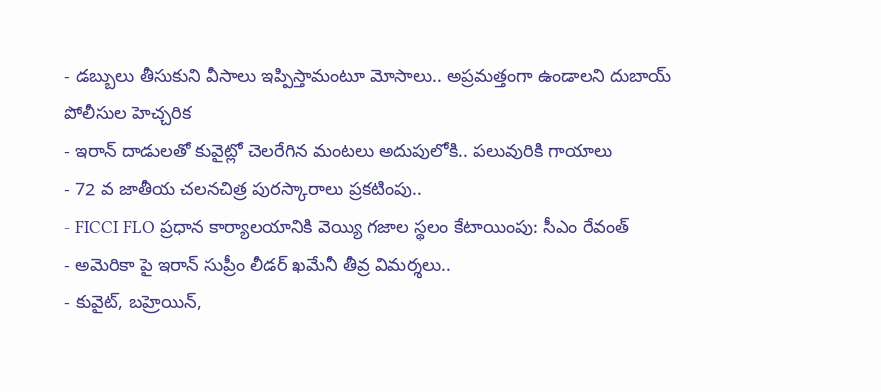- డబ్బులు తీసుకుని వీసాలు ఇప్పిస్తామంటూ మోసాలు.. అప్రమత్తంగా ఉండాలని దుబాయ్ పోలీసుల హెచ్చరిక
- ఇరాన్ దాడులతో కువైట్లో చెలరేగిన మంటలు అదుపులోకి.. పలువురికి గాయాలు
- 72 వ జాతీయ చలనచిత్ర పురస్కారాలు ప్రకటింపు..
- FICCI FLO ప్రధాన కార్యాలయానికి వెయ్యి గజాల స్థలం కేటాయింపు: సీఎం రేవంత్
- అమెరికా పై ఇరాన్ సుప్రీం లీడర్ ఖమేనీ తీవ్ర విమర్శలు..
- కువైట్, బహ్రెయిన్,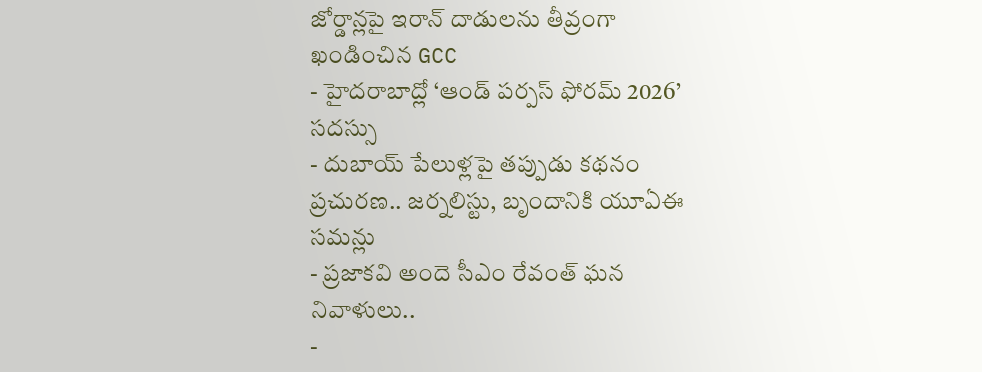జోర్డాన్లపై ఇరాన్ దాడులను తీవ్రంగా ఖండించిన GCC
- హైదరాబాద్లో ‘ఆండ్ పర్పస్ ఫోరమ్ 2026’ సదస్సు
- దుబాయ్ పేలుళ్లపై తప్పుడు కథనం ప్రచురణ.. జర్నలిస్టు, బృందానికి యూఏఈ సమన్లు
- ప్రజాకవి అందె సీఎం రేవంత్ ఘన నివాళులు..
-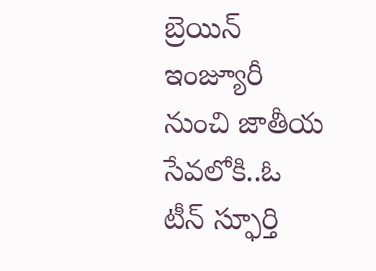బ్రెయిన్ ఇంజ్యూరీ నుంచి జాతీయ సేవలోకి..ఓ టీన్ స్ఫూర్తి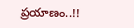ప్రయాణం..!!